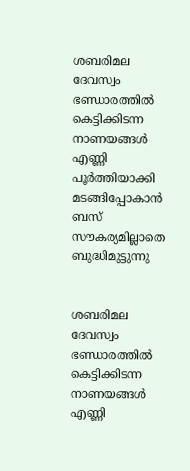ശബരിമല ദേവസ്വം ഭണ്ഡാരത്തില്‍ കെട്ടിക്കിടന്ന നാണയങ്ങള്‍ എണ്ണി പൂര്‍ത്തിയാക്കി മടങ്ങിപ്പോകാന്‍ ബസ് സൗകര്യമില്ലാതെ ബുദ്ധിമുട്ടുന്നു


ശബരിമല ദേവസ്വം ഭണ്ഡാരത്തില്‍ കെട്ടിക്കിടന്ന നാണയങ്ങള്‍ എണ്ണി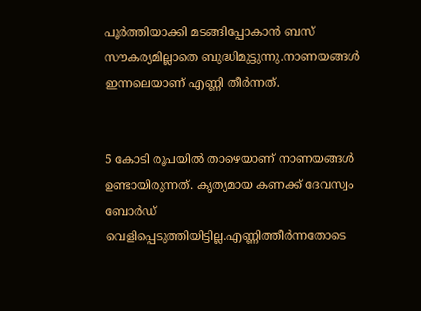പൂര്‍ത്തിയാക്കി മടങ്ങിപ്പോകാന്‍ ബസ് സൗകര്യമില്ലാതെ ബുദ്ധിമുട്ടുന്നു.നാണയങ്ങള്‍ ഇന്നലെയാണ് എണ്ണി തീര്‍ന്നത്.


5 കോടി രൂപയില്‍ താഴെയാണ് നാണയങ്ങള്‍ ഉണ്ടായിരുന്നത്. കൃത്യമായ കണക്ക് ദേവസ്വം ബോര്‍ഡ് വെളിപ്പെടുത്തിയിട്ടില്ല.എണ്ണിത്തീര്‍ന്നതോടെ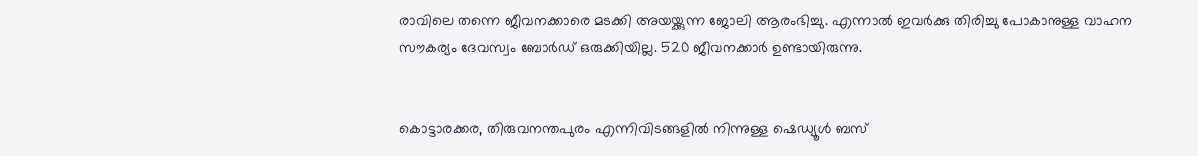രാവിലെ തന്നെ ജീവനക്കാരെ മടക്കി അയയ്ക്കുന്ന ജോലി ആരംഭിച്ചു. എന്നാല്‍ ഇവര്‍ക്കു തിരിച്ചു പോകാനുള്ള വാഹന സൗകര്യം ദേവസ്വം ബോര്‍ഡ് ഒരുക്കിയില്ല. 520 ജീവനക്കാര്‍ ഉണ്ടായിരുന്നു.


കൊട്ടാരക്കര, തിരുവനന്തപുരം എന്നിവിടങ്ങളില്‍ നിന്നുള്ള ഷെഡ്യൂള്‍ ബസ്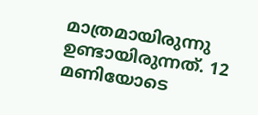മാത്രമായിരുന്നു ഉണ്ടായിരുന്നത്. 12 മണിയോടെ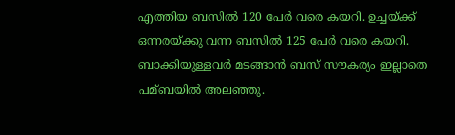എത്തിയ ബസില്‍ 120 പേര്‍ വരെ കയറി. ഉച്ചയ്ക്ക് ഒന്നരയ്ക്കു വന്ന ബസില്‍ 125 പേര്‍ വരെ കയറി. ബാക്കിയുള്ളവര്‍ മടങ്ങാന്‍ ബസ് സൗകര്യം ഇല്ലാതെ പമ്ബയില്‍ അലഞ്ഞു.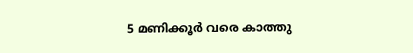5 മണിക്കൂര്‍ വരെ കാത്തു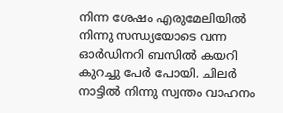നിന്ന ശേഷം എരുമേലിയില്‍ നിന്നു സന്ധ്യയോടെ വന്ന ഓര്‍ഡിനറി ബസില്‍ കയറി കുറച്ചു പേര്‍ പോയി. ചിലര്‍ നാട്ടില്‍ നിന്നു സ്വന്തം വാഹനം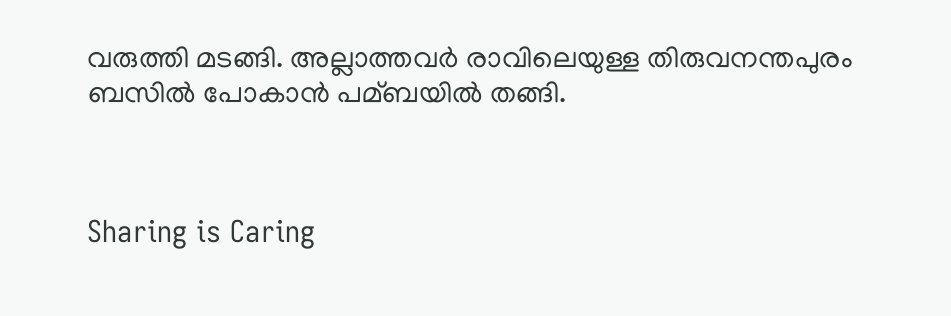വരുത്തി മടങ്ങി. അല്ലാത്തവര്‍ രാവിലെയുള്ള തിരുവനന്തപുരം ബസില്‍ പോകാന്‍ പമ്ബയില്‍ തങ്ങി.



Sharing is Caring